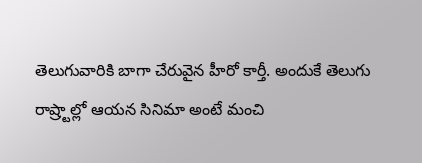తెలుగువారికి బాగా చేరువైన హీరో కార్తీ. అందుకే తెలుగు రాష్ర్టాల్లో ఆయన సినిమా అంటే మంచి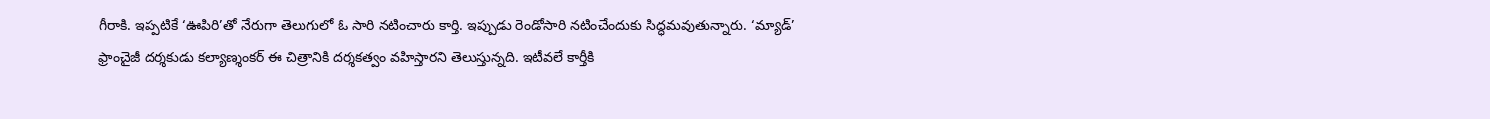గీరాకి. ఇప్పటికే ‘ఊపిరి’తో నేరుగా తెలుగులో ఓ సారి నటించారు కార్తి. ఇప్పుడు రెండోసారి నటించేందుకు సిద్ధమవుతున్నారు. ‘మ్యాడ్’ ఫ్రాంచైజీ దర్శకుడు కల్యాణ్శంకర్ ఈ చిత్రానికి దర్శకత్వం వహిస్తారని తెలుస్తున్నది. ఇటీవలే కార్తీకి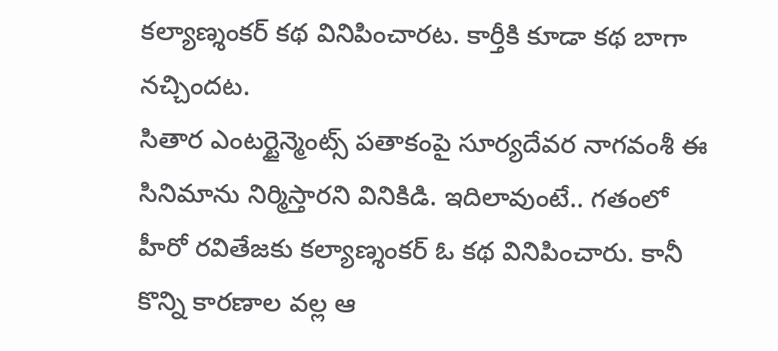కల్యాణ్శంకర్ కథ వినిపించారట. కార్తీకి కూడా కథ బాగా నచ్చిందట.
సితార ఎంటర్టైన్మెంట్స్ పతాకంపై సూర్యదేవర నాగవంశీ ఈ సినిమాను నిర్మిస్తారని వినికిడి. ఇదిలావుంటే.. గతంలో హీరో రవితేజకు కల్యాణ్శంకర్ ఓ కథ వినిపించారు. కానీ కొన్ని కారణాల వల్ల ఆ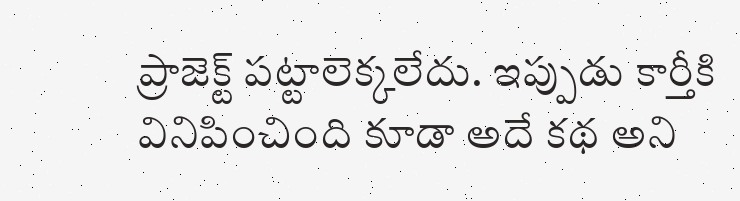ప్రాజెక్ట్ పట్టాలెక్కలేదు. ఇప్పుడు కార్తీకి వినిపించింది కూడా అదే కథ అని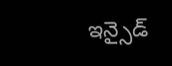ఇన్సైడ్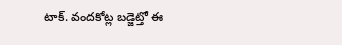టాక్. వందకోట్ల బడ్జెట్తో ఈ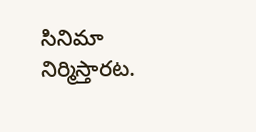సినిమా నిర్మిస్తారట.